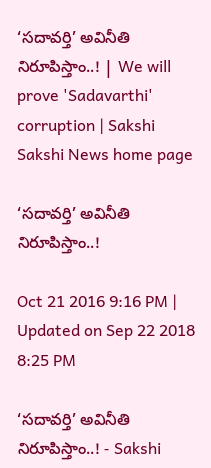‘సదావర్తి’ అవినీతి నిరూపిస్తాం..! | We will prove 'Sadavarthi' corruption | Sakshi
Sakshi News home page

‘సదావర్తి’ అవినీతి నిరూపిస్తాం..!

Oct 21 2016 9:16 PM | Updated on Sep 22 2018 8:25 PM

‘సదావర్తి’ అవినీతి నిరూపిస్తాం..! - Sakshi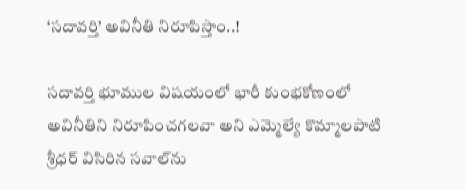‘సదావర్తి’ అవినీతి నిరూపిస్తాం..!

సదావర్తి భూముల విషయంలో భారీ కుంభకోణంలో అవినీతిని నిరూపించగలవా అని ఎమ్మెల్యే కొమ్మాలపాటి శ్రీధర్‌ విసిరిన సవాల్‌ను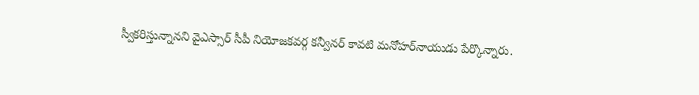స్వీకరిస్తున్నానని వైఎస్సార్‌ సీపీ నియోజకవర్గ కన్వీనర్‌ కావటి మనోహర్‌నాయుడు పేర్కొన్నారు.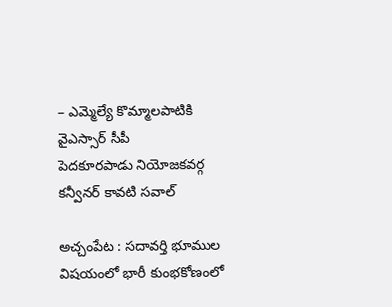– ఎమ్మెల్యే కొమ్మాలపాటికి  వైఎస్సార్‌ సీపీ
పెదకూరపాడు నియోజకవర్గ కన్వీనర్‌ కావటి సవాల్‌

అచ్చంపేట : సదావర్తి భూముల విషయంలో భారీ కుంభకోణంలో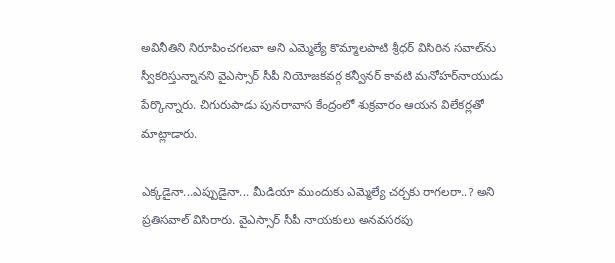అవినీతిని నిరూపించగలవా అని ఎమ్మెల్యే కొమ్మాలపాటి శ్రీధర్‌ విసిరిన సవాల్‌ను  స్వీకరిస్తున్నానని వైఎస్సార్‌ సీపీ నియోజకవర్గ కన్వీనర్‌ కావటి మనోహర్‌నాయుడు పేర్కొన్నారు. చిగురుపాడు పునరావాస కేంద్రంలో శుక్రవారం ఆయన విలేకర్లతో మాట్లాడారు.

ఎక్కడైనా...ఎప్పుడైనా... మీడియా ముందుకు ఎమ్మెల్యే చర్చకు రాగలరా..? అని ప్రతిసవాల్‌ విసిరారు. వైఎస్సార్‌ సీపీ నాయకులు అనవసరపు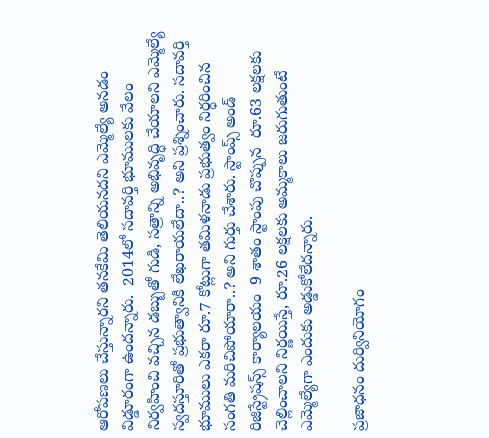ఆరోపణలు చేస్తున్నారని తనకేమి తెలియనదని ఎమ్మెల్యే అనడం విడ్డూరంగా ఉందన్నారు.  2014లో సదావర్తి భూములకు వేలం నిర్వహించి వచ్చిన డబ్బుతో గుడి, సత్రాన్ని అభివృద్ధి చేయాలని ఎమ్మెల్యే స్వదస్తూరితో ప్రభుత్వానికి లేఖరాయలేదా..? అని ప్రశ్నించారు. సదావర్తి భూములు ఎకరా రూ.7 కోట్లుగా తమిళనాడు ప్రభుత్వం నిర్ధరించిన సంగతి మరిచిపోయారా..? అని గుర్తు చేశారు. స్టాంప్స్‌ అండ్‌ రిజిస్ట్రేషన్స్‌ కార్యాలయం  9 శాతం స్టాంపు చొప్పున  రూ.63 లక్షలకు చెల్లించాలని నిర్ణయిస్తే, రూ.26 లక్షలకు అమ్మకాలు జరుగుతుంటే ఎమ్మెల్యేగా ఎందుకు అడ్డుకోలేదన్నారు.

ప్రజాధనం దుర్వినియోగం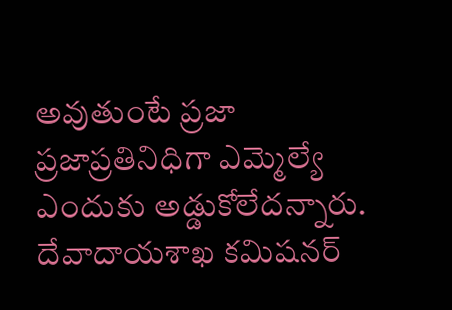అవుతుంటే ప్రజా ప్రజాప్రతినిధిగా ఎమ్మెల్యే ఎందుకు అడ్డుకోలేదన్నారు. దేవాదాయశాఖ కమిషనర్‌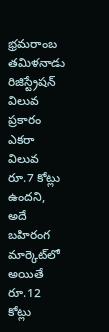భ్రమరాంబ తమిళనాడు రిజిస్ట్రేషన్‌ విలువ ప్రకారం ఎకరా విలువ రూ.7 కోట్లు ఉందని, అదే బహిరంగ మార్కెట్‌లో అయితే రూ.12 కోట్లు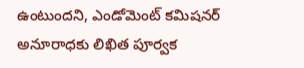ఉంటుందని, ఎండోమెంట్‌ కమిషనర్‌ అనూరాధకు లిఖిత పూర్వక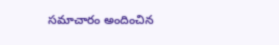సమాచారం అందించిన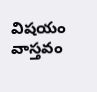విషయం వాస్తవం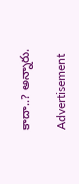కాదా..? అన్నారు.

Advertisement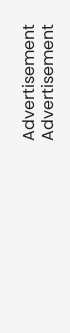Advertisement
Advertisement